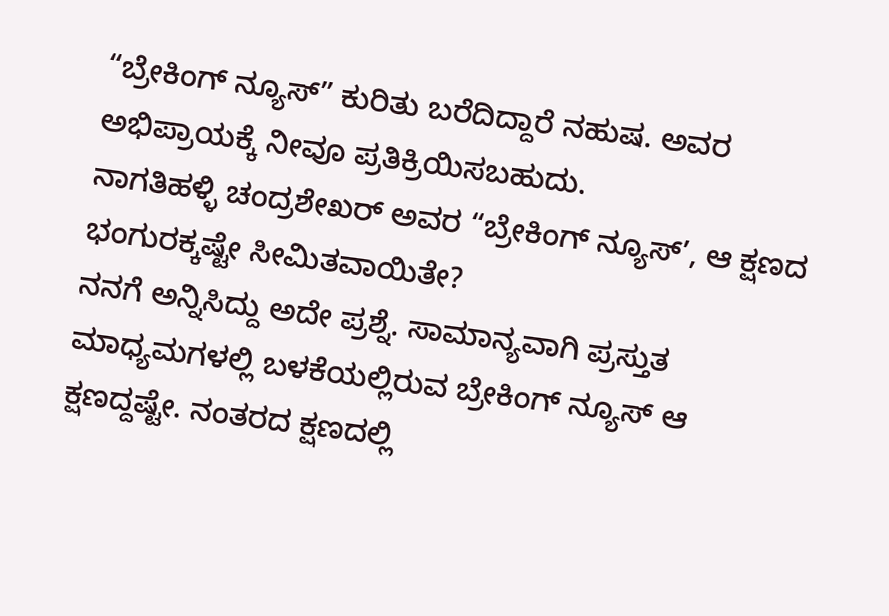“ಬ್ರೇಕಿಂಗ್ ನ್ಯೂಸ್” ಕುರಿತು ಬರೆದಿದ್ದಾರೆ ನಹುಷ. ಅವರ ಅಭಿಪ್ರಾಯಕ್ಕೆ ನೀವೂ ಪ್ರತಿಕ್ರಿಯಿಸಬಹುದು.
ನಾಗತಿಹಳ್ಳಿ ಚಂದ್ರಶೇಖರ್ ಅವರ “ಬ್ರೇಕಿಂಗ್ ನ್ಯೂಸ್’, ಆ ಕ್ಷಣದ ಭಂಗುರಕ್ಕಷ್ಟೇ ಸೀಮಿತವಾಯಿತೇ?
ನನಗೆ ಅನ್ನಿಸಿದ್ದು ಅದೇ ಪ್ರಶ್ನೆ. ಸಾಮಾನ್ಯವಾಗಿ ಪ್ರಸ್ತುತ ಮಾಧ್ಯಮಗಳಲ್ಲಿ ಬಳಕೆಯಲ್ಲಿರುವ ಬ್ರೇಕಿಂಗ್ ನ್ಯೂಸ್ ಆ ಕ್ಷಣದ್ದಷ್ಟೇ. ನಂತರದ ಕ್ಷಣದಲ್ಲಿ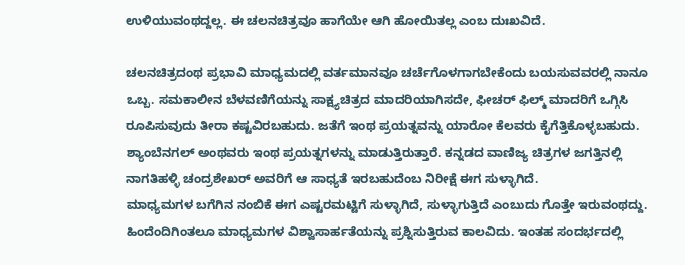ಉಳಿಯುವಂಥದ್ದಲ್ಲ. ಈ ಚಲನಚಿತ್ರವೂ ಹಾಗೆಯೇ ಆಗಿ ಹೋಯಿತಲ್ಲ ಎಂಬ ದುಃಖವಿದೆ.

ಚಲನಚಿತ್ರದಂಥ ಪ್ರಭಾವಿ ಮಾಧ್ಯಮದಲ್ಲಿ ವರ್ತಮಾನವೂ ಚರ್ಚೆಗೊಳಗಾಗಬೇಕೆಂದು ಬಯಸುವವರಲ್ಲಿ ನಾನೂ ಒಬ್ಬ. ಸಮಕಾಲೀನ ಬೆಳವಣಿಗೆಯನ್ನು ಸಾಕ್ಷ್ಯಚಿತ್ರದ ಮಾದರಿಯಾಗಿಸದೇ, ಫೀಚರ್ ಫಿಲ್ಮ್ ಮಾದರಿಗೆ ಒಗ್ಗಿಸಿ ರೂಪಿಸುವುದು ತೀರಾ ಕಷ್ಟವಿರಬಹುದು. ಜತೆಗೆ ಇಂಥ ಪ್ರಯತ್ನವನ್ನು ಯಾರೋ ಕೆಲವರು ಕೈಗೆತ್ತಿಕೊಳ್ಳಬಹುದು. ಶ್ಯಾಂಬೆನಗಲ್ ಅಂಥವರು ಇಂಥ ಪ್ರಯತ್ನಗಳನ್ನು ಮಾಡುತ್ತಿರುತ್ತಾರೆ. ಕನ್ನಡದ ವಾಣಿಜ್ಯ ಚಿತ್ರಗಳ ಜಗತ್ತಿನಲ್ಲಿ ನಾಗತಿಹಳ್ಳಿ ಚಂದ್ರಶೇಖರ್ ಅವರಿಗೆ ಆ ಸಾಧ್ಯತೆ ಇರಬಹುದೆಂಬ ನಿರೀಕ್ಷೆ ಈಗ ಸುಳ್ಳಾಗಿದೆ.
ಮಾಧ್ಯಮಗಳ ಬಗೆಗಿನ ನಂಬಿಕೆ ಈಗ ಎಷ್ಟರಮಟ್ಟಿಗೆ ಸುಳ್ಳಾಗಿದೆ, ಸುಳ್ಳಾಗುತ್ತಿದೆ ಎಂಬುದು ಗೊತ್ತೇ ಇರುವಂಥದ್ದು. ಹಿಂದೆಂದಿಗಿಂತಲೂ ಮಾಧ್ಯಮಗಳ ವಿಶ್ವಾಸಾರ್ಹತೆಯನ್ನು ಪ್ರಶ್ನಿಸುತ್ತಿರುವ ಕಾಲವಿದು. ಇಂತಹ ಸಂದರ್ಭದಲ್ಲಿ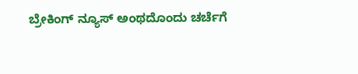ಬ್ರೇಕಿಂಗ್ ನ್ಯೂಸ್ ಅಂಥದೊಂದು ಚರ್ಚೆಗೆ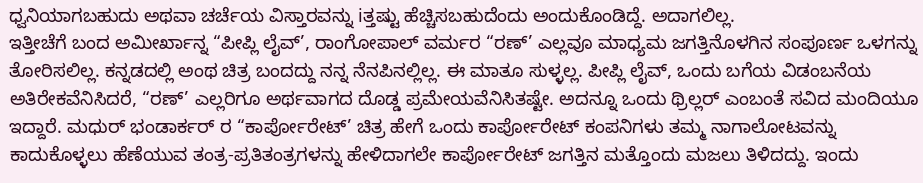ಧ್ವನಿಯಾಗಬಹುದು ಅಥವಾ ಚರ್ಚೆಯ ವಿಸ್ತಾರವನ್ನು iತ್ತಷ್ಟು ಹೆಚ್ಚಿಸಬಹುದೆಂದು ಅಂದುಕೊಂಡಿದ್ದೆ. ಅದಾಗಲಿಲ್ಲ.
ಇತ್ತೀಚೆಗೆ ಬಂದ ಅಮೀರ್ಖಾನ್ನ “ಪೀಪ್ಲಿ ಲೈವ್’, ರಾಂಗೋಪಾಲ್ ವರ್ಮರ “ರಣ್’ ಎಲ್ಲವೂ ಮಾಧ್ಯಮ ಜಗತ್ತಿನೊಳಗಿನ ಸಂಪೂರ್ಣ ಒಳಗನ್ನು ತೋರಿಸಲಿಲ್ಲ. ಕನ್ನಡದಲ್ಲಿ ಅಂಥ ಚಿತ್ರ ಬಂದದ್ದು ನನ್ನ ನೆನಪಿನಲ್ಲಿಲ್ಲ. ಈ ಮಾತೂ ಸುಳ್ಳಲ್ಲ. ಪೀಪ್ಲಿ ಲೈವ್, ಒಂದು ಬಗೆಯ ವಿಡಂಬನೆಯ ಅತಿರೇಕವೆನಿಸಿದರೆ, “ರಣ್’ ಎಲ್ಲರಿಗೂ ಅರ್ಥವಾಗದ ದೊಡ್ಡ ಪ್ರಮೇಯವೆನಿಸಿತಷ್ಟೇ. ಅದನ್ನೂ ಒಂದು ಥ್ರಿಲ್ಲರ್ ಎಂಬಂತೆ ಸವಿದ ಮಂದಿಯೂ ಇದ್ದಾರೆ. ಮಧುರ್ ಭಂಡಾರ್ಕರ್ ರ “ಕಾರ್ಪೋರೇಟ್’ ಚಿತ್ರ ಹೇಗೆ ಒಂದು ಕಾರ್ಪೋರೇಟ್ ಕಂಪನಿಗಳು ತಮ್ಮ ನಾಗಾಲೋಟವನ್ನು ಕಾದುಕೊಳ್ಳಲು ಹೆಣೆಯುವ ತಂತ್ರ-ಪ್ರತಿತಂತ್ರಗಳನ್ನು ಹೇಳಿದಾಗಲೇ ಕಾರ್ಪೋರೇಟ್ ಜಗತ್ತಿನ ಮತ್ತೊಂದು ಮಜಲು ತಿಳಿದದ್ದು. ಇಂದು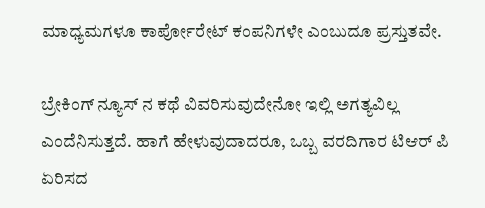ಮಾಧ್ಯಮಗಳೂ ಕಾರ್ಪೋರೇಟ್ ಕಂಪನಿಗಳೇ ಎಂಬುದೂ ಪ್ರಸ್ತುತವೇ.

ಬ್ರೇಕಿಂಗ್ ನ್ಯೂಸ್ ನ ಕಥೆ ವಿವರಿಸುವುದೇನೋ ಇಲ್ಲಿ ಅಗತ್ಯವಿಲ್ಲ ಎಂದೆನಿಸುತ್ತದೆ. ಹಾಗೆ ಹೇಳುವುದಾದರೂ, ಒಬ್ಬ ವರದಿಗಾರ ಟಿಆರ್ ಪಿ ಏರಿಸದ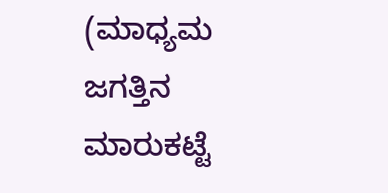(ಮಾಧ್ಯಮ ಜಗತ್ತಿನ ಮಾರುಕಟ್ಟೆ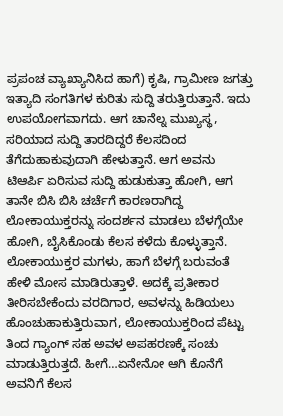ಪ್ರಪಂಚ ವ್ಯಾಖ್ಯಾನಿಸಿದ ಹಾಗೆ) ಕೃಷಿ, ಗ್ರಾಮೀಣ ಜಗತ್ತು ಇತ್ಯಾದಿ ಸಂಗತಿಗಳ ಕುರಿತು ಸುದ್ದಿ ತರುತ್ತಿರುತ್ತಾನೆ. ಇದು ಉಪಯೋಗವಾಗದು. ಆಗ ಚಾನೆಲ್ನ ಮುಖ್ಯಸ್ಥ, ಸರಿಯಾದ ಸುದ್ದಿ ತಾರದಿದ್ದರೆ ಕೆಲಸದಿಂದ ತೆಗೆದುಹಾಕುವುದಾಗಿ ಹೇಳುತ್ತಾನೆ. ಆಗ ಅವನು ಟಿಆರ್ಪಿ ಏರಿಸುವ ಸುದ್ದಿ ಹುಡುಕುತ್ತಾ ಹೋಗಿ, ಆಗ ತಾನೇ ಬಿಸಿ ಬಿಸಿ ಚರ್ಚೆಗೆ ಕಾರಣರಾಗಿದ್ದ ಲೋಕಾಯುಕ್ತರನ್ನು ಸಂದರ್ಶನ ಮಾಡಲು ಬೆಳಗ್ಗೆಯೇ ಹೋಗಿ, ಬೈಸಿಕೊಂಡು ಕೆಲಸ ಕಳೆದು ಕೊಳ್ಳುತ್ತಾನೆ. ಲೋಕಾಯುಕ್ತರ ಮಗಳು, ಹಾಗೆ ಬೆಳಗ್ಗೆ ಬರುವಂತೆ ಹೇಳಿ ಮೋಸ ಮಾಡಿರುತ್ತಾಳೆ. ಅದಕ್ಕೆ ಪ್ರತೀಕಾರ ತೀರಿಸಬೇಕೆಂದು ವರದಿಗಾರ, ಅವಳನ್ನು ಹಿಡಿಯಲು ಹೊಂಚುಹಾಕುತ್ತಿರುವಾಗ, ಲೋಕಾಯುಕ್ತರಿಂದ ಪೆಟ್ಟು ತಿಂದ ಗ್ಯಾಂಗ್ ಸಹ ಅವಳ ಅಪಹರಣಕ್ಕೆ ಸಂಚು ಮಾಡುತ್ತಿರುತ್ತದೆ. ಹೀಗೆ…ಏನೇನೋ ಆಗಿ ಕೊನೆಗೆ ಅವನಿಗೆ ಕೆಲಸ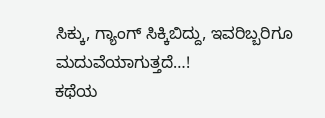ಸಿಕ್ಕು, ಗ್ಯಾಂಗ್ ಸಿಕ್ಕಿಬಿದ್ದು, ಇವರಿಬ್ಬರಿಗೂ ಮದುವೆಯಾಗುತ್ತದೆ…!
ಕಥೆಯ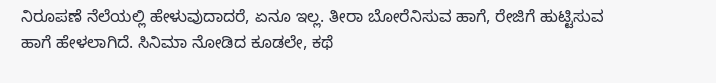ನಿರೂಪಣೆ ನೆಲೆಯಲ್ಲಿ ಹೇಳುವುದಾದರೆ, ಏನೂ ಇಲ್ಲ. ತೀರಾ ಬೋರೆನಿಸುವ ಹಾಗೆ, ರೇಜಿಗೆ ಹುಟ್ಟಿಸುವ ಹಾಗೆ ಹೇಳಲಾಗಿದೆ. ಸಿನಿಮಾ ನೋಡಿದ ಕೂಡಲೇ, ಕಥೆ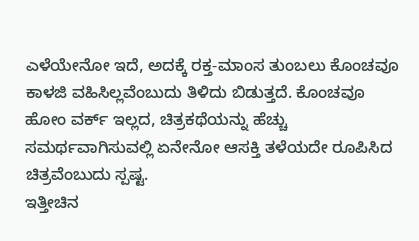ಎಳೆಯೇನೋ ಇದೆ, ಅದಕ್ಕೆ ರಕ್ತ-ಮಾಂಸ ತುಂಬಲು ಕೊಂಚವೂ ಕಾಳಜಿ ವಹಿಸಿಲ್ಲವೆಂಬುದು ತಿಳಿದು ಬಿಡುತ್ತದೆ. ಕೊಂಚವೂ ಹೋಂ ವರ್ಕ್ ಇಲ್ಲದ, ಚಿತ್ರಕಥೆಯನ್ನು ಹೆಚ್ಚು ಸಮರ್ಥವಾಗಿಸುವಲ್ಲಿ ಏನೇನೋ ಆಸಕ್ತಿ ತಳೆಯದೇ ರೂಪಿಸಿದ ಚಿತ್ರವೆಂಬುದು ಸ್ಪಷ್ಟ.
ಇತ್ತೀಚಿನ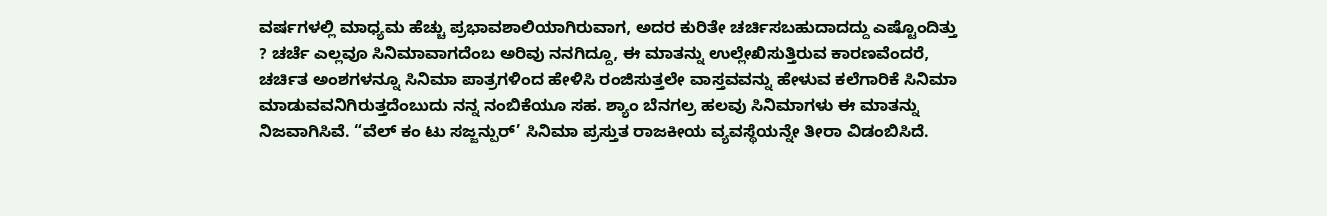ವರ್ಷಗಳಲ್ಲಿ ಮಾಧ್ಯಮ ಹೆಚ್ಚು ಪ್ರಭಾವಶಾಲಿಯಾಗಿರುವಾಗ, ಅದರ ಕುರಿತೇ ಚರ್ಚಿಸಬಹುದಾದದ್ದು ಎಷ್ಟೊಂದಿತ್ತು ? ಚರ್ಚೆ ಎಲ್ಲವೂ ಸಿನಿಮಾವಾಗದೆಂಬ ಅರಿವು ನನಗಿದ್ದೂ, ಈ ಮಾತನ್ನು ಉಲ್ಲೇಖಿಸುತ್ತಿರುವ ಕಾರಣವೆಂದರೆ, ಚರ್ಚಿತ ಅಂಶಗಳನ್ನೂ ಸಿನಿಮಾ ಪಾತ್ರಗಳಿಂದ ಹೇಳಿಸಿ ರಂಜಿಸುತ್ತಲೇ ವಾಸ್ತವವನ್ನು ಹೇಳುವ ಕಲೆಗಾರಿಕೆ ಸಿನಿಮಾ ಮಾಡುವವನಿಗಿರುತ್ತದೆಂಬುದು ನನ್ನ ನಂಬಿಕೆಯೂ ಸಹ. ಶ್ಯಾಂ ಬೆನಗಲ್ರ ಹಲವು ಸಿನಿಮಾಗಳು ಈ ಮಾತನ್ನು ನಿಜವಾಗಿಸಿವೆ. “ವೆಲ್ ಕಂ ಟು ಸಜ್ಜನ್ಪುರ್’ ಸಿನಿಮಾ ಪ್ರಸ್ತುತ ರಾಜಕೀಯ ವ್ಯವಸ್ಥೆಯನ್ನೇ ತೀರಾ ವಿಡಂಬಿಸಿದೆ.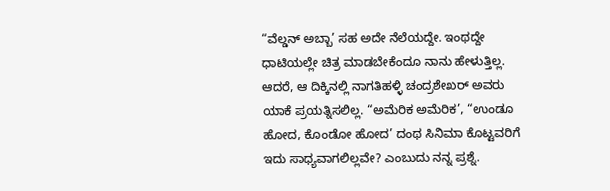“ವೆಲ್ಡನ್ ಅಬ್ಬಾ’ ಸಹ ಅದೇ ನೆಲೆಯದ್ದೇ. ಇಂಥದ್ದೇ ಧಾಟಿಯಲ್ಲೇ ಚಿತ್ರ ಮಾಡಬೇಕೆಂದೂ ನಾನು ಹೇಳುತ್ತಿಲ್ಲ. ಆದರೆ, ಆ ದಿಕ್ಕಿನಲ್ಲಿ ನಾಗತಿಹಳ್ಳಿ ಚಂದ್ರಶೇಖರ್ ಅವರು ಯಾಕೆ ಪ್ರಯತ್ನಿಸಲಿಲ್ಲ. “ಅಮೆರಿಕ ಅಮೆರಿಕ’, “ಉಂಡೂ ಹೋದ, ಕೊಂಡೋ ಹೋದ’ ದಂಥ ಸಿನಿಮಾ ಕೊಟ್ಟವರಿಗೆ ಇದು ಸಾಧ್ಯವಾಗಲಿಲ್ಲವೇ? ಎಂಬುದು ನನ್ನ ಪ್ರಶ್ನೆ.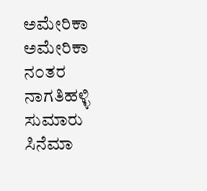ಅಮೇರಿಕಾ ಅಮೇರಿಕಾ ನ೦ತರ ನಾಗತಿಹಳ್ಳಿ ಸುಮಾರು ಸಿನೆಮಾ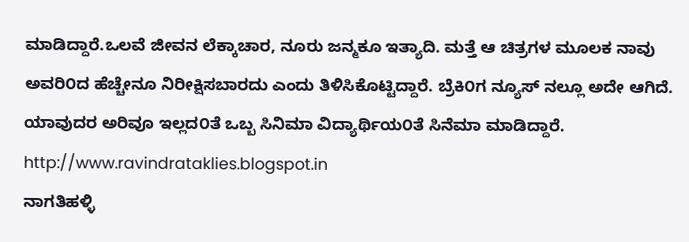ಮಾಡಿದ್ದಾರೆ.ಒಲವೆ ಜೀವನ ಲೆಕ್ಕಾಚಾರ, ನೂರು ಜನ್ಮಕೂ ಇತ್ಯಾದಿ. ಮತ್ತೆ ಆ ಚಿತ್ರಗಳ ಮೂಲಕ ನಾವು ಅವರಿ೦ದ ಹೆಚ್ಚೇನೂ ನಿರೀಕ್ಷಿಸಬಾರದು ಎಂದು ತಿಳಿಸಿಕೊಟ್ಟಿದ್ದಾರೆ. ಬ್ರೆಕಿ೦ಗ ನ್ಯೂಸ್ ನಲ್ಲೂ ಅದೇ ಆಗಿದೆ. ಯಾವುದರ ಅರಿವೂ ಇಲ್ಲದ೦ತೆ ಒಬ್ಬ ಸಿನಿಮಾ ವಿದ್ಯಾರ್ಥಿಯ೦ತೆ ಸಿನೆಮಾ ಮಾಡಿದ್ದಾರೆ. http://www.ravindrataklies.blogspot.in
ನಾಗತಿಹಳ್ಳಿ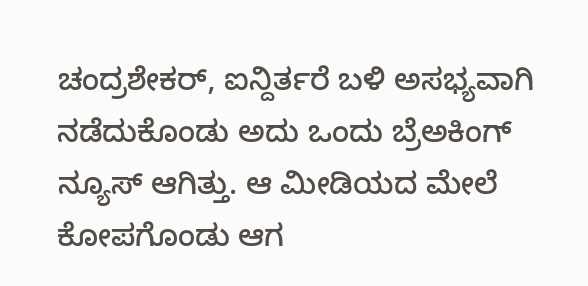ಚಂದ್ರಶೇಕರ್, ಐನ್ದಿರ್ತರೆ ಬಳಿ ಅಸಭ್ಯವಾಗಿ ನಡೆದುಕೊಂಡು ಅದು ಒಂದು ಬ್ರೆಅಕಿಂಗ್ ನ್ಯೂಸ್ ಆಗಿತ್ತು. ಆ ಮೀಡಿಯದ ಮೇಲೆ ಕೋಪಗೊಂಡು ಆಗ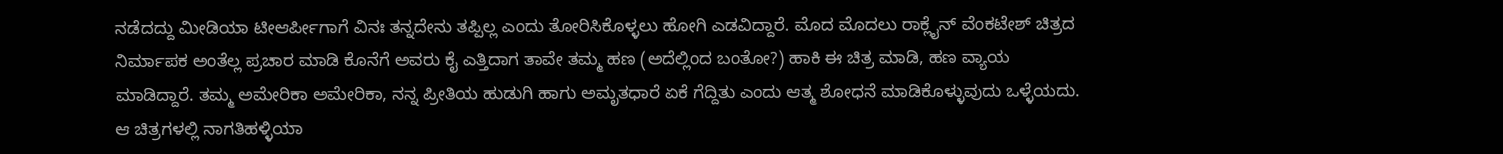ನಡೆದದ್ದು ಮೀಡಿಯಾ ಟೀಆರ್ಪೀಗಾಗೆ ವಿನಃ ತನ್ನದೇನು ತಪ್ಪಿಲ್ಲ ಎಂದು ತೋರಿಸಿಕೊಳ್ಳಲು ಹೋಗಿ ಎಡವಿದ್ದಾರೆ. ಮೊದ ಮೊದಲು ರಾಕ್ಲೈನ್ ವೆಂಕಟೇಶ್ ಚಿತ್ರದ ನಿರ್ಮಾಪಕ ಅಂತೆಲ್ಲ ಪ್ರಚಾರ ಮಾಡಿ ಕೊನೆಗೆ ಅವರು ಕೈ ಎತ್ತಿದಾಗ ತಾವೇ ತಮ್ಮ ಹಣ (ಅದೆಲ್ಲಿಂದ ಬಂತೋ?) ಹಾಕಿ ಈ ಚಿತ್ರ ಮಾಡಿ, ಹಣ ವ್ಯಾಯ ಮಾಡಿದ್ದಾರೆ. ತಮ್ಮ ಅಮೇರಿಕಾ ಅಮೇರಿಕಾ, ನನ್ನ ಪ್ರೀತಿಯ ಹುಡುಗಿ ಹಾಗು ಅಮೃತಧಾರೆ ಏಕೆ ಗೆದ್ದಿತು ಎಂದು ಆತ್ಮ ಶೋಧನೆ ಮಾಡಿಕೊಳ್ಳುವುದು ಒಳ್ಳೆಯದು. ಆ ಚಿತ್ರಗಳಲ್ಲಿ ನಾಗತಿಹಳ್ಳಿಯಾ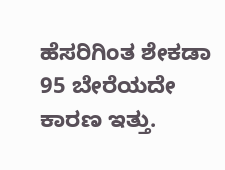ಹೆಸರಿಗಿಂತ ಶೇಕಡಾ 95 ಬೇರೆಯದೇ ಕಾರಣ ಇತ್ತು.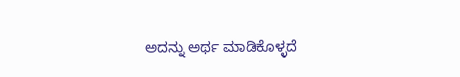ಅದನ್ನು ಅರ್ಥ ಮಾಡಿಕೊಳ್ಳದೆ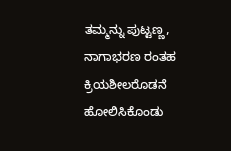ತಮ್ಮನ್ನು ಪುಟ್ಟಣ್ಣ, ನಾಗಾಭರಣ ರಂತಹ ಕ್ರಿಯಶೀಲರೊಡನೆ ಹೋಲಿಸಿಕೊಂಡು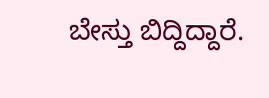ಬೇಸ್ತು ಬಿದ್ದಿದ್ದಾರೆ.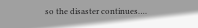so the disaster continues….